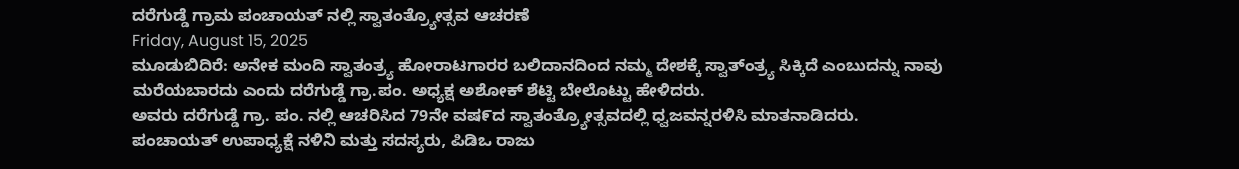ದರೆಗುಡ್ಡೆ ಗ್ರಾಮ ಪಂಚಾಯತ್ ನಲ್ಲಿ ಸ್ವಾತಂತ್ರ್ಯೋತ್ಸವ ಆಚರಣೆ
Friday, August 15, 2025
ಮೂಡುಬಿದಿರೆ: ಅನೇಕ ಮಂದಿ ಸ್ವಾತಂತ್ರ್ಯ ಹೋರಾಟಗಾರರ ಬಲಿದಾನದಿಂದ ನಮ್ಮ ದೇಶಕ್ಕೆ ಸ್ವಾತ್ಂತ್ರ್ಯ ಸಿಕ್ಕಿದೆ ಎಂಬುದನ್ನು ನಾವು ಮರೆಯಬಾರದು ಎಂದು ದರೆಗುಡ್ಡೆ ಗ್ರಾ.ಪಂ. ಅಧ್ಯಕ್ಷ ಅಶೋಕ್ ಶೆಟ್ಟಿ ಬೇಲೊಟ್ಟು ಹೇಳಿದರು.
ಅವರು ದರೆಗುಡ್ಡೆ ಗ್ರಾ. ಪಂ. ನಲ್ಲಿ ಆಚರಿಸಿದ 79ನೇ ವಷ೯ದ ಸ್ವಾತಂತ್ರ್ಯೋತ್ಸವದಲ್ಲಿ ಧ್ವಜವನ್ನರಳಿಸಿ ಮಾತನಾಡಿದರು.
ಪಂಚಾಯತ್ ಉಪಾಧ್ಯಕ್ಷೆ ನಳಿನಿ ಮತ್ತು ಸದಸ್ಯರು, ಪಿಡಿಒ ರಾಜು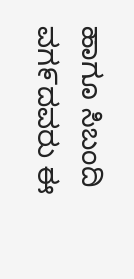ಹಾಗೂ ಸಿಬಂದಿ ವಗ೯ದವರು ಈ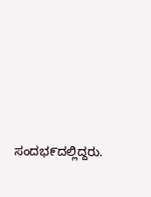ಸಂದಭ೯ದಲ್ಲಿದ್ದರು.